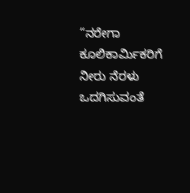“ನರೇಗಾ ಕೂಲಿಕಾರ್ಮಿಕರಿಗೆ ನೀರು ನೆರಳು ಒದಗಿಸುವಂತೆ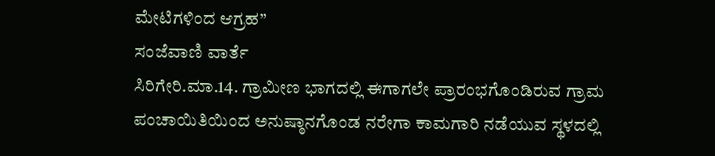ಮೇಟಿಗಳಿಂದ ಆಗ್ರಹ”
ಸಂಜೆವಾಣಿ ವಾರ್ತೆ
ಸಿರಿಗೇರಿ.ಮಾ.14. ಗ್ರಾಮೀಣ ಭಾಗದಲ್ಲಿ ಈಗಾಗಲೇ ಪ್ರಾರಂಭಗೊಂಡಿರುವ ಗ್ರಾಮ ಪಂಚಾಯಿತಿಯಿಂದ ಅನುಷ್ಠಾನಗೊಂಡ ನರೇಗಾ ಕಾಮಗಾರಿ ನಡೆಯುವ ಸ್ಥಳದಲ್ಲಿ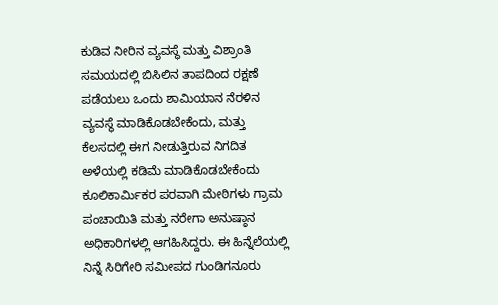ಕುಡಿವ ನೀರಿನ ವ್ಯವಸ್ಥೆ ಮತ್ತು ವಿಶ್ರಾಂತಿ ಸಮಯದಲ್ಲಿ ಬಿಸಿಲಿನ ತಾಪದಿಂದ ರಕ್ಷಣೆ ಪಡೆಯಲು ಒಂದು ಶಾಮಿಯಾನ ನೆರಳಿನ ವ್ಯವಸ್ಥೆ ಮಾಡಿಕೊಡಬೇಕೆಂದು, ಮತ್ತು ಕೆಲಸದಲ್ಲಿ ಈಗ ನೀಡುತ್ತಿರುವ ನಿಗದಿತ ಅಳೆಯಲ್ಲಿ ಕಡಿಮೆ ಮಾಡಿಕೊಡಬೇಕೆಂದು ಕೂಲಿಕಾರ್ಮಿಕರ ಪರವಾಗಿ ಮೇಠಿಗಳು ಗ್ರಾಮ ಪಂಚಾಯಿತಿ ಮತ್ತು ನರೇಗಾ ಅನುಷ್ಠಾನ ಅಧಿಕಾರಿಗಳಲ್ಲಿ ಆಗಹಿಸಿದ್ದರು. ಈ ಹಿನ್ನೆಲೆಯಲ್ಲಿ ನಿನ್ನೆ ಸಿರಿಗೇರಿ ಸಮೀಪದ ಗುಂಡಿಗನೂರು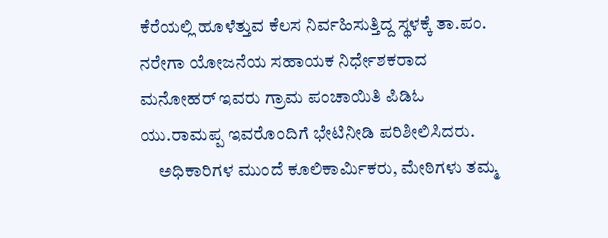ಕೆರೆಯಲ್ಲಿ ಹೂಳೆತ್ತುವ ಕೆಲಸ ನಿರ್ವಹಿಸುತ್ತಿದ್ದ ಸ್ಥಳಕ್ಕೆ ತಾ.ಪಂ. ನರೇಗಾ ಯೋಜನೆಯ ಸಹಾಯಕ ನಿರ್ಧೇಶಕರಾದ ಮನೋಹರ್ ಇವರು ಗ್ರಾಮ ಪಂಚಾಯಿತಿ ಪಿಡಿಓ ಯು.ರಾಮಪ್ಪ ಇವರೊಂದಿಗೆ ಭೇಟಿನೀಡಿ ಪರಿಶೀಲಿಸಿದರು.
     ಅಧಿಕಾರಿಗಳ ಮುಂದೆ ಕೂಲಿಕಾರ್ಮಿಕರು, ಮೇಠಿಗಳು ತಮ್ಮ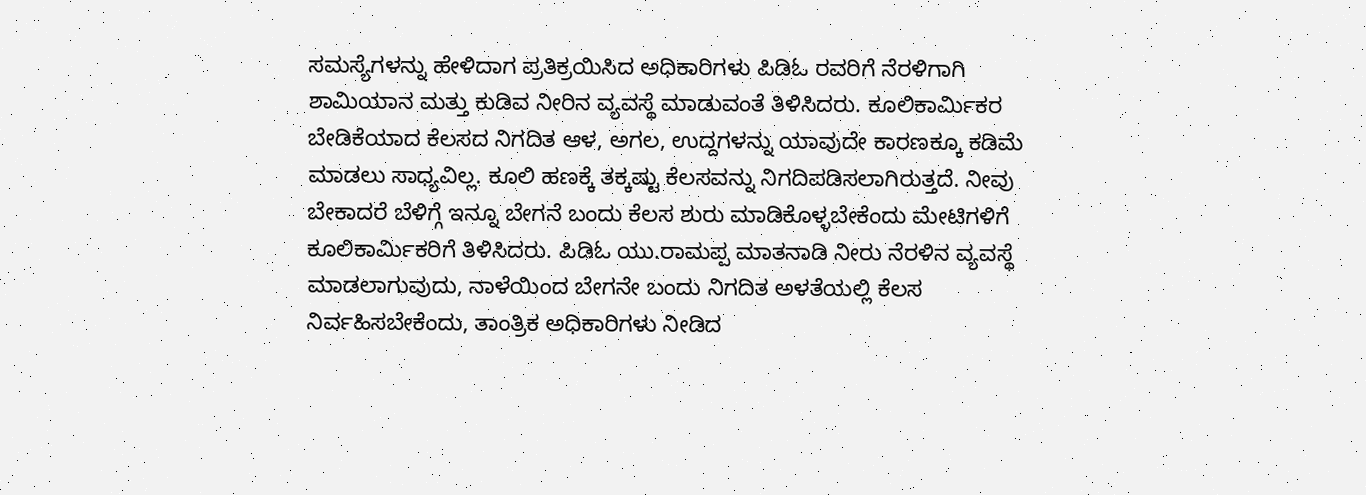ಸಮಸ್ಯೆಗಳನ್ನು ಹೇಳಿದಾಗ ಪ್ರತಿಕ್ರಯಿಸಿದ ಅಧಿಕಾರಿಗಳು ಪಿಡಿಓ ರವರಿಗೆ ನೆರಳಿಗಾಗಿ ಶಾಮಿಯಾನ ಮತ್ತು ಕುಡಿವ ನೀರಿನ ವ್ಯವಸ್ಥೆ ಮಾಡುವಂತೆ ತಿಳಿಸಿದರು. ಕೂಲಿಕಾರ್ಮಿಕರ ಬೇಡಿಕೆಯಾದ ಕೆಲಸದ ನಿಗದಿತ ಆಳ, ಅಗಲ, ಉದ್ದಗಳನ್ನು ಯಾವುದೇ ಕಾರಣಕ್ಕೂ ಕಡಿಮೆ ಮಾಡಲು ಸಾಧ್ಯವಿಲ್ಲ. ಕೂಲಿ ಹಣಕ್ಕೆ ತಕ್ಕಷ್ಟು ಕೆಲಸವನ್ನು ನಿಗದಿಪಡಿಸಲಾಗಿರುತ್ತದೆ. ನೀವು ಬೇಕಾದರೆ ಬೆಳಿಗ್ಗೆ ಇನ್ನೂ ಬೇಗನೆ ಬಂದು ಕೆಲಸ ಶುರು ಮಾಡಿಕೊಳ್ಳಬೇಕೆಂದು ಮೇಟಿಗಳಿಗೆ ಕೂಲಿಕಾರ್ಮಿಕರಿಗೆ ತಿಳಿಸಿದರು. ಪಿಡಿಓ ಯು.ರಾಮಪ್ಪ ಮಾತನಾಡಿ ನೀರು ನೆರಳಿನ ವ್ಯವಸ್ಥೆ ಮಾಡಲಾಗುವುದು, ನಾಳೆಯಿಂದ ಬೇಗನೇ ಬಂದು ನಿಗದಿತ ಅಳತೆಯಲ್ಲಿ ಕೆಲಸ ನಿರ್ವಹಿಸಬೇಕೆಂದು, ತಾಂತ್ರಿಕ ಅಧಿಕಾರಿಗಳು ನೀಡಿದ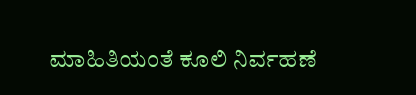ಮಾಹಿತಿಯಂತೆ ಕೂಲಿ ನಿರ್ವಹಣೆ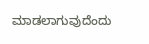ಮಾಡಲಾಗುವುದೆಂದು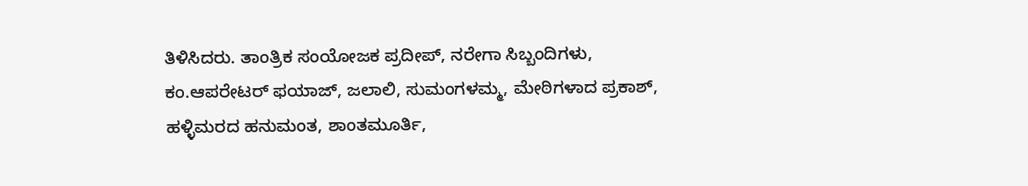ತಿಳಿಸಿದರು. ತಾಂತ್ರಿಕ ಸಂಯೋಜಕ ಪ್ರದೀಪ್, ನರೇಗಾ ಸಿಬ್ಬಂದಿಗಳು, ಕಂ.ಆಪರೇಟರ್ ಫಯಾಜ್, ಜಲಾಲಿ, ಸುಮಂಗಳಮ್ಮ, ಮೇಠಿಗಳಾದ ಪ್ರಕಾಶ್, ಹಳ್ಳಿಮರದ ಹನುಮಂತ, ಶಾಂತಮೂರ್ತಿ,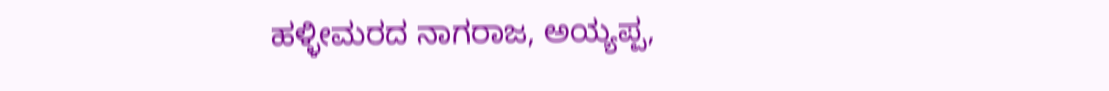ಹಳ್ಳೀಮರದ ನಾಗರಾಜ, ಅಯ್ಯಪ್ಪ,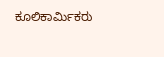ಕೂಲಿಕಾರ್ಮಿಕರು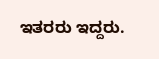ಇತರರು ಇದ್ದರು.